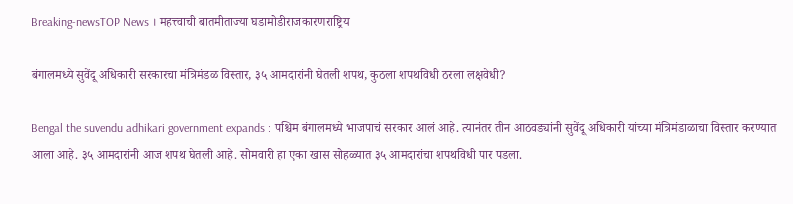Breaking-newsTOP News । महत्त्वाची बातमीताज्या घडामोडीराजकारणराष्ट्रिय

बंगालमध्ये सुवेंदू अधिकारी सरकारचा मंत्रिमंडळ विस्तार, ३५ आमदारांनी घेतली शपथ, कुठला शपथविधी ठरला लक्षवेधी?

Bengal the suvendu adhikari government expands : पश्चिम बंगालमध्ये भाजपाचं सरकार आलं आहे. त्यानंतर तीन आठवड्यांनी सुवेंदू अधिकारी यांच्या मंत्रिमंडाळाचा विस्तार करण्यात आला आहे. ३५ आमदारांनी आज शपथ घेतली आहे. सोमवारी हा एका खास सोहळ्यात ३५ आमदारांचा शपथविधी पार पडला.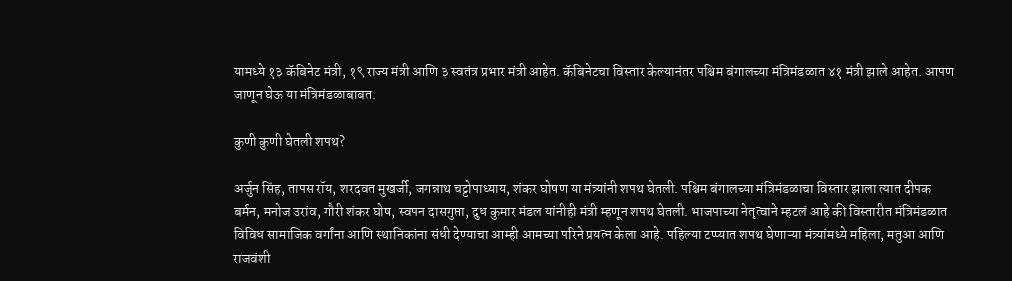यामध्ये १३ कॅबिनेट मंत्री, १९ राज्य मंत्री आणि ३ स्वतंत्र प्रभार मंत्री आहेत. कॅबिनेटचा विस्तार केल्यानंतर पश्चिम बंगालच्या मंत्रिमंडळात ४१ मंत्री झाले आहेत. आपण जाणून घेऊ या मंत्रिमंडळाबाबत.

कुणी कुणी घेतली शपथ?

अर्जुन सिंह, तापस रॉय, शरदवत मुखर्जी, जगन्नाथ चट्टोपाध्याय, शंकर घोषण या मंत्र्यांनी शपथ घेतली. पश्चिम बंगालच्या मंत्रिमंडळाचा विस्तार झाला त्यात दीपक बर्मन, मनोज उरांव, गौरी शंकर घोष, स्वपन दासगुप्ता, दुध कुमार मंडल यांनीही मंत्री म्हणून शपथ घेतली. भाजपाच्या नेतृत्वाने म्हटलं आहे की विस्तारीत मंत्रिमंडळात विविध सामाजिक वर्गांना आणि स्थानिकांना संधी देण्याचा आम्ही आमच्या परिने प्रयत्न केला आहे. पहिल्या टप्प्यात शपथ घेणाऱ्या मंत्र्यांमध्ये महिला, मतुआ आणि राजवंशी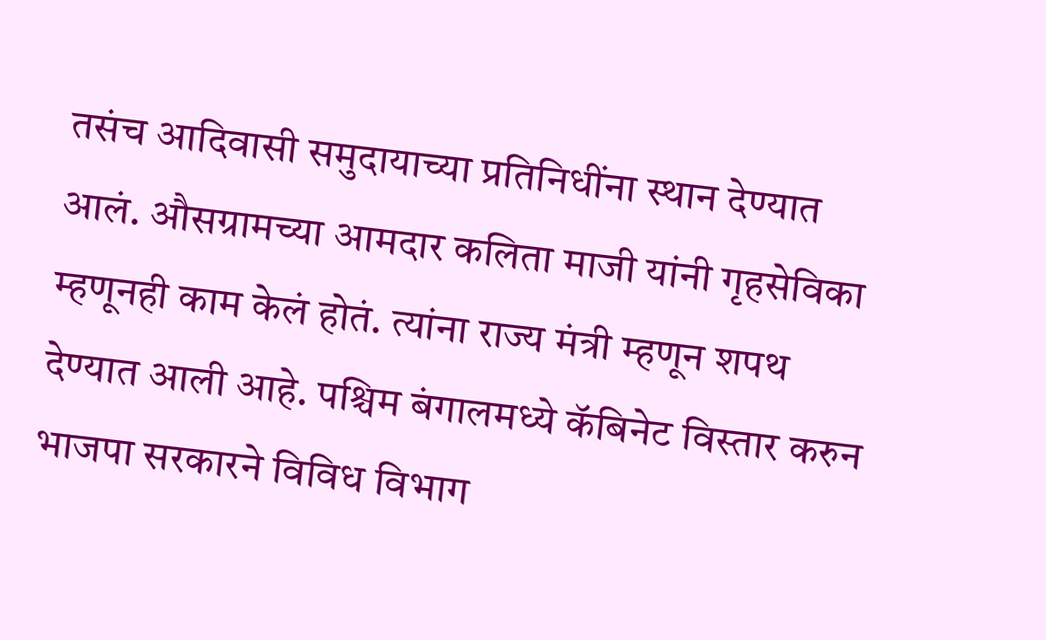तसंच आदिवासी समुदायाच्या प्रतिनिधींना स्थान देण्यात आलं. औसग्रामच्या आमदार कलिता माजी यांनी गृहसेविका म्हणूनही काम केलं होतं. त्यांना राज्य मंत्री म्हणून शपथ देण्यात आली आहे. पश्चिम बंगालमध्ये कॅबिनेट विस्तार करुन भाजपा सरकारने विविध विभाग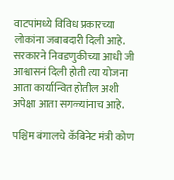वाटपांमध्ये विविध प्रकारच्या लोकांना जबाबदारी दिली आहे. सरकारने निवडणुकीच्या आधी जी आश्वासनं दिली होती त्या योजना आता कार्यान्वित होतील अशी अपेक्षा आता सगळ्यांनाच आहे.

पश्चिम बंगालचे कॅबिनेट मंत्री कोण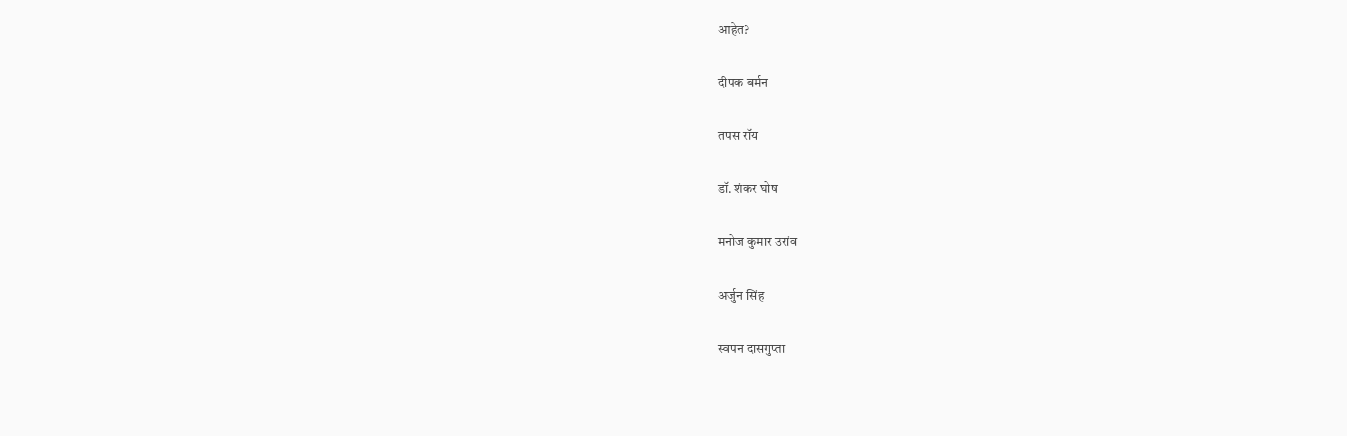आहेत?

दीपक बर्मन

तपस रॉय

डॉ. शंकर घोष

मनोज कुमार उरांव

अर्जुन सिंह

स्वपन दासगुप्ता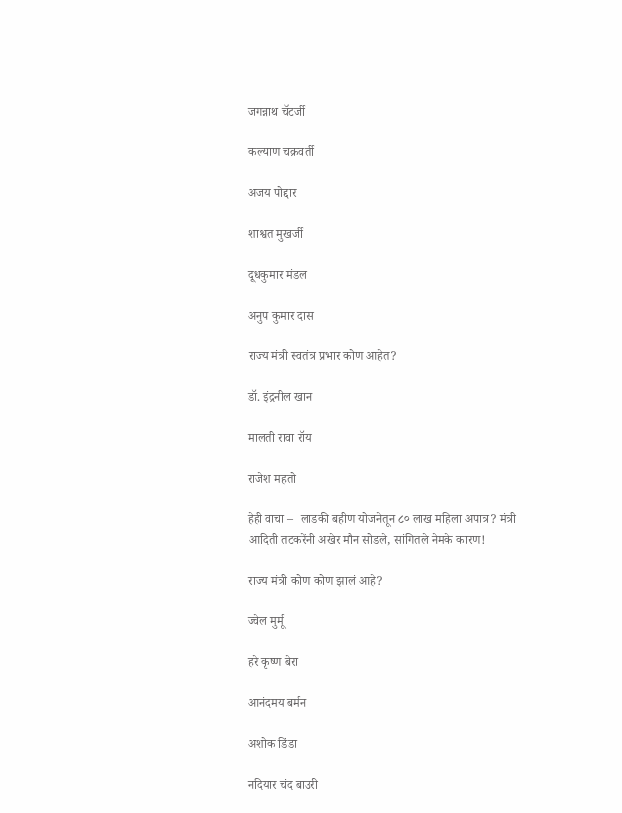जगन्नाथ चॅटर्जी

कल्याण चक्रवर्ती

अजय पोद्दार

शाश्वत मुखर्जी

दूधकुमार मंडल

अनुप कुमार दास

राज्य मंत्री स्वतंत्र प्रभार कोण आहेत?

डॉ. इंद्रनील खान

मालती रावा रॉय

राजेश महतो

हेही वाचा –  लाडकी बहीण योजनेतून ८० लाख महिला अपात्र? मंत्री आदिती तटकरेंनी अखेर मौन सोडले, सांगितले नेमके कारण!

राज्य मंत्री कोण कोण झालं आहे?

ज्वेल मुर्मू

हरे कृष्ण बेरा

आनंदमय बर्मन

अशोक डिंडा

नदियार चंद बाउरी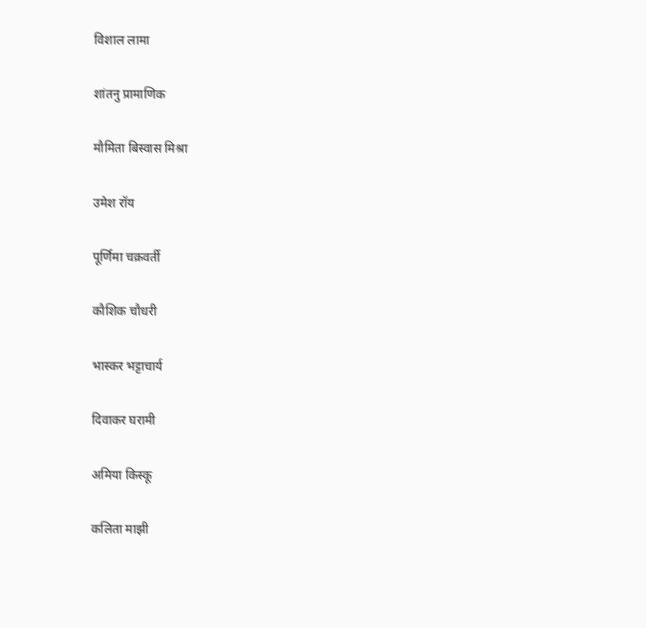विशाल लामा

शांतनु प्रामाणिक

मौमिता बिस्वास मिश्रा

उमेश रॉय

पूर्णिमा चक्रवर्ती

कौशिक चौधरी

भास्कर भट्टाचार्य

दिवाकर घरामी

अमिया किस्कू

कलिता माझी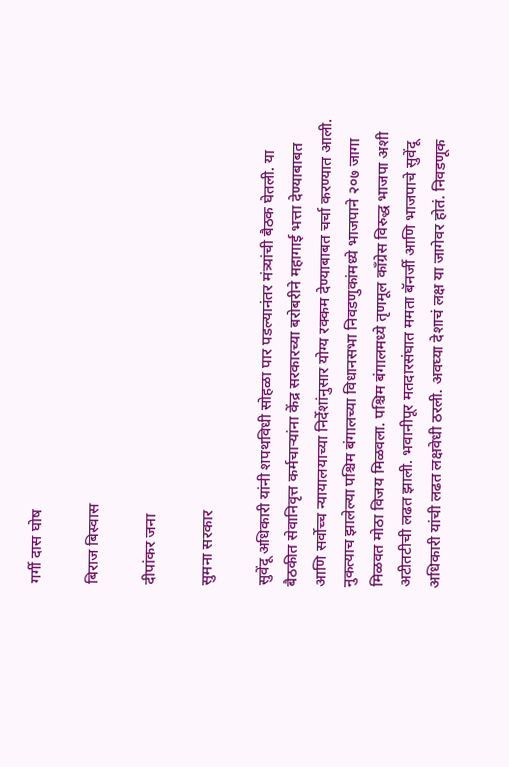गर्गी दास घोष

बिराज बिस्वास

दीपांकर जना

सुमना सरकार

सुवेंदू अधिकारी यांनी शपथविधी सोहळा पार पडल्यानंतर मंत्र्यांची बैठक घेतली. या बैठकीत सेवानिवृत्त कर्मचाऱ्यांना केंद्र सरकारच्या बरोबरीने महागाई भत्ता देण्याबाबत आणि सर्वोच्च न्यायालयाच्या निर्देशांनुसार योग्य रक्कम देण्याबाबत चर्चा करण्यात आली. नुकत्याच झालेल्या पश्चिम बंगालच्या विधानसभा निवडणुकांमध्ये भाजपाने २०७ जागा मिळवत मोठा विजय मिळवला. पश्चिम बंगालमध्ये तृणमूल काँग्रेस विरुद्ध भाजपा अशी अटीतटीची लढत झाली. भवानीपूर मतदारसंघात ममता बॅनर्जी आणि भाजपाचे सुवेंदू अधिकारी यांची लढत लक्षवेधी ठरली. अवघ्या देशाचं लक्ष या जागेवर होतं. निवडणूक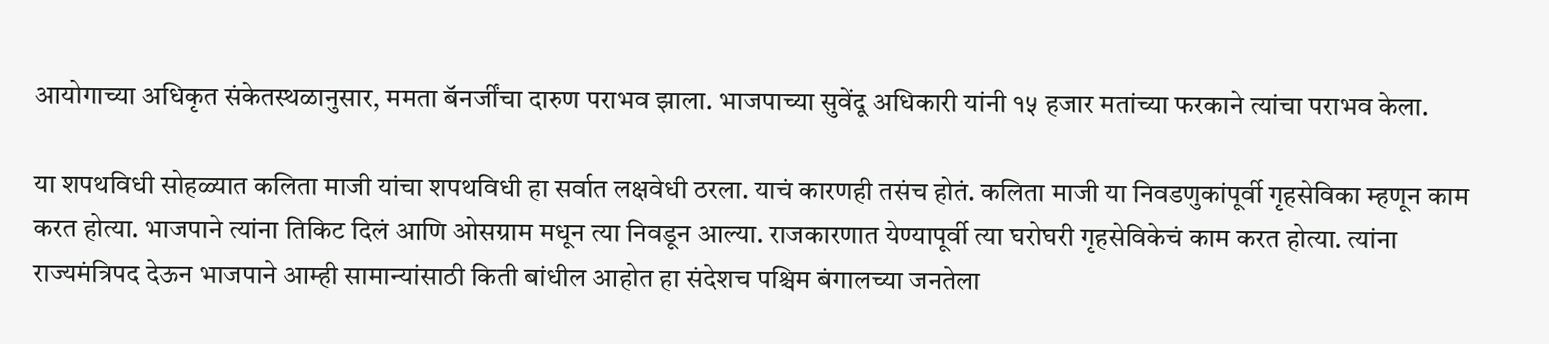आयोगाच्या अधिकृत संकेतस्थळानुसार, ममता बॅनर्जींचा दारुण पराभव झाला. भाजपाच्या सुवेंदू अधिकारी यांनी १५ हजार मतांच्या फरकाने त्यांचा पराभव केला.

या शपथविधी सोहळ्यात कलिता माजी यांचा शपथविधी हा सर्वात लक्षवेधी ठरला. याचं कारणही तसंच होतं. कलिता माजी या निवडणुकांपूर्वी गृहसेविका म्हणून काम करत होत्या. भाजपाने त्यांना तिकिट दिलं आणि ओसग्राम मधून त्या निवडून आल्या. राजकारणात येण्यापूर्वी त्या घरोघरी गृहसेविकेचं काम करत होत्या. त्यांना राज्यमंत्रिपद देऊन भाजपाने आम्ही सामान्यांसाठी किती बांधील आहोत हा संदेशच पश्चिम बंगालच्या जनतेला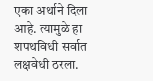एका अर्थाने दिला आहे. त्यामुळे हा शपथविधी सर्वात लक्षवेधी ठरला.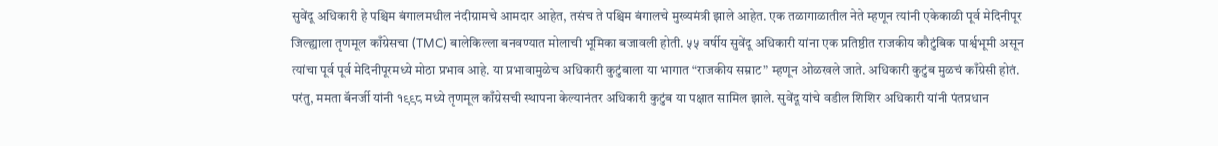सुवेंदू अधिकारी हे पश्चिम बंगालमधील नंदीग्रामचे आमदार आहेत, तसंच ते पश्चिम बंगालचे मुख्यमंत्री झाले आहेत. एक तळागाळातील नेते म्हणून त्यांनी एकेकाळी पूर्व मेदिनीपूर जिल्ह्याला तृणमूल काँग्रेसचा (TMC) बालेकिल्ला बनवण्यात मोलाची भूमिका बजावली होती. ५५ वर्षीय सुवेंदू अधिकारी यांना एक प्रतिष्ठीत राजकीय कौटुंबिक पार्श्वभूमी असून त्यांचा पूर्व पूर्व मेदिनीपूरमध्ये मोठा प्रभाव आहे. या प्रभावामुळेच अधिकारी कुटुंबाला या भागात “राजकीय सम्राट” म्हणून ओळखले जाते. अधिकारी कुटुंब मुळचं काँग्रेसी होतं. परंतु, ममता बॅनर्जी यांनी १९९८ मध्ये तृणमूल काँग्रेसची स्थापना केल्यानंतर अधिकारी कुटुंब या पक्षात सामिल झाले. सुवेंदू यांचे वडील शिशिर अधिकारी यांनी पंतप्रधान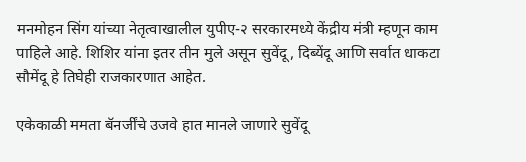मनमोहन सिंग यांच्या नेतृत्वाखालील युपीए-२ सरकारमध्ये केंद्रीय मंत्री म्हणून काम पाहिले आहे. शिशिर यांना इतर तीन मुले असून सुवेंदू, दिब्येंदू आणि सर्वात धाकटा सौमेंदू हे तिघेही राजकारणात आहेत.

एकेकाळी ममता बॅनर्जींचे उजवे हात मानले जाणारे सुवेंदू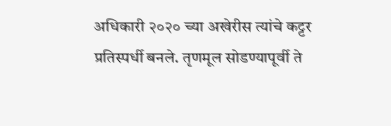अधिकारी २०२० च्या अखेरीस त्यांचे कट्टर प्रतिस्पर्धी बनले. तृणमूल सोडण्यापूर्वी ते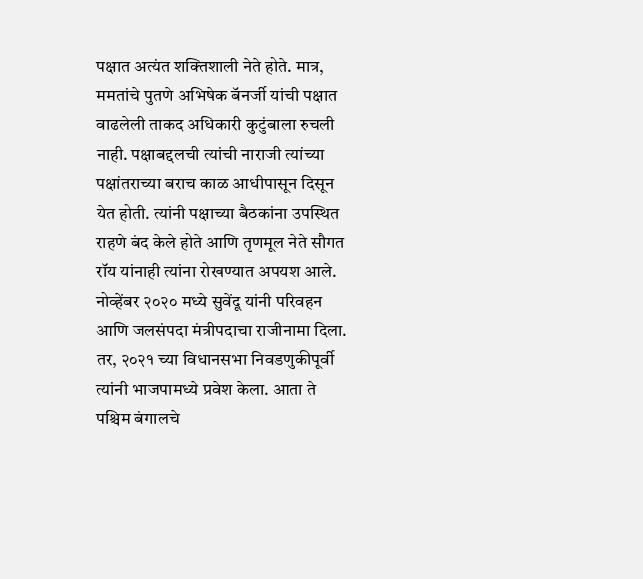पक्षात अत्यंत शक्तिशाली नेते होते. मात्र, ममतांचे पुतणे अभिषेक बॅनर्जी यांची पक्षात वाढलेली ताकद अधिकारी कुटुंबाला रुचली नाही. पक्षाबद्दलची त्यांची नाराजी त्यांच्या पक्षांतराच्या बराच काळ आधीपासून दिसून येत होती. त्यांनी पक्षाच्या बैठकांना उपस्थित राहणे बंद केले होते आणि तृणमूल नेते सौगत रॉय यांनाही त्यांना रोखण्यात अपयश आले. नोव्हेंबर २०२० मध्ये सुवेंदू यांनी परिवहन आणि जलसंपदा मंत्रीपदाचा राजीनामा दिला. तर, २०२१ च्या विधानसभा निवडणुकीपूर्वी त्यांनी भाजपामध्ये प्रवेश केला. आता ते पश्चिम बंगालचे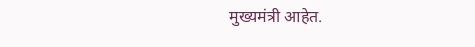मुख्यमंत्री आहेत.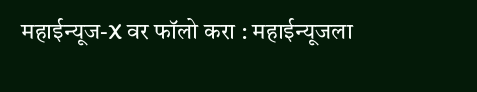महाईन्यूज-X वर फॉलो करा : महाईन्यूजला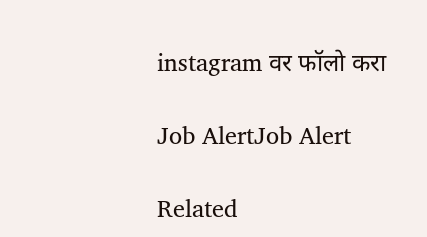instagram वर फॉलो करा

Job AlertJob Alert

Related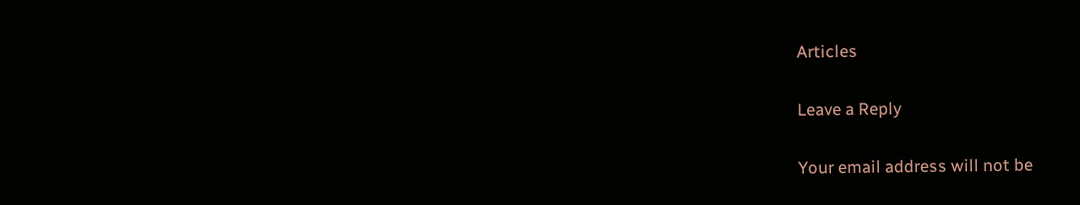Articles

Leave a Reply

Your email address will not be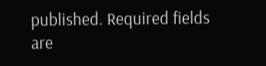published. Required fields are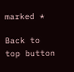marked *

Back to top button